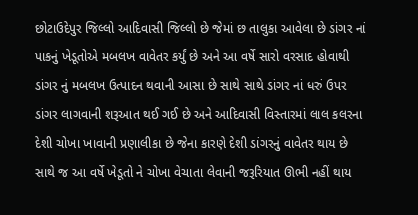છોટાઉદેપુર જિલ્લો આદિવાસી જિલ્લો છે જેમાં છ તાલુકા આવેલા છે ડાંગર નાં પાકનું ખેડૂતોએ મબલખ વાવેતર કર્યું છે અને આ વર્ષે સારો વરસાદ હોવાથી ડાંગર નું મબલખ ઉત્પાદન થવાની આસા છે સાથે સાથે ડાંગર નાં ધરું ઉપર ડાંગર લાગવાની શરૂઆત થઈ ગઈ છે અને આદિવાસી વિસ્તારમાં લાલ કલરના દેશી ચોખા ખાવાની પ્રણાલીકા છે જેના કારણે દેશી ડાંગરનું વાવેતર થાય છે સાથે જ આ વર્ષે ખેડૂતો ને ચોખા વેચાતા લેવાની જરૂરિયાત ઊભી નહીં થાય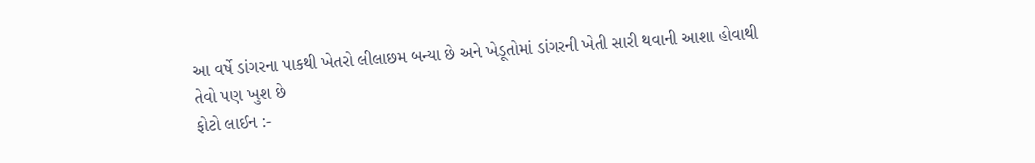આ વર્ષે ડાંગરના પાકથી ખેતરો લીલાછમ બન્યા છે અને ખેડૂતોમાં ડાંગરની ખેતી સારી થવાની આશા હોવાથી તેવો પણ ખુશ છે
ફોટો લાઈન :-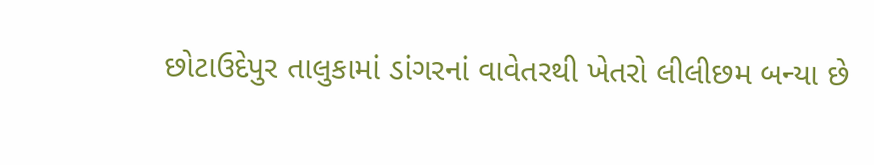છોટાઉદેપુર તાલુકામાં ડાંગરનાં વાવેતરથી ખેતરો લીલીછમ બન્યા છે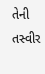તેની તસ્વીર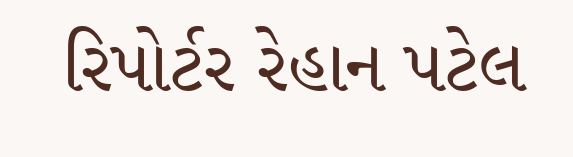રિપોર્ટર રેહાન પટેલ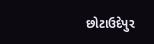છોટાઉદેપુર